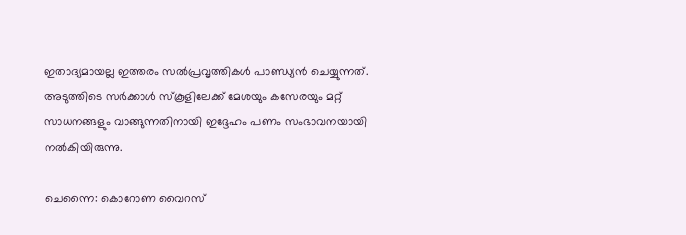ഇതാദ്യമായല്ല ഇത്തരം സൽപ്രവൃത്തികൾ പാണ്ഡ്യൻ ചെയ്യുന്നത്. അടുത്തിടെ സര്‍ക്കാള്‍ സ്‌കൂളിലേക്ക് മേശയും കസേരയും മറ്റ് സാധനങ്ങളും വാങ്ങുന്നതിനായി ഇദ്ദേഹം പണം സംഭാവനയായി നല്‍കിയിരുന്നു.

ചെന്നൈ: കൊറോണ വൈറസ്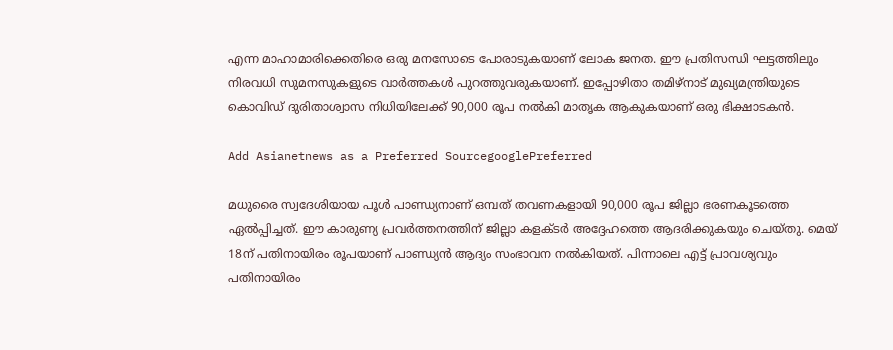എന്ന മാഹാമാരിക്കെതിരെ ഒരു മനസോടെ പോരാടുകയാണ് ലോക ജനത. ഈ പ്രതിസന്ധി ഘട്ടത്തിലും നിരവധി സുമനസുകളുടെ വാർത്തകൾ പുറത്തുവരുകയാണ്. ഇപ്പോഴിതാ തമിഴ്നാട് മുഖ്യമന്ത്രിയുടെ കൊവിഡ് ദുരിതാശ്വാസ നിധിയിലേക്ക് 90,000 രൂപ നൽകി മാതൃക ആകുകയാണ് ഒരു ഭിക്ഷാടകൻ.

Add Asianetnews as a Preferred SourcegooglePreferred

മധുരൈ സ്വദേശിയായ പൂള്‍ പാണ്ഡ്യനാണ് ഒമ്പത് തവണകളായി 90,000 രൂപ ജില്ലാ ഭരണകൂടത്തെ ഏല്‍പ്പിച്ചത്. ഈ കാരുണ്യ പ്രവർത്തനത്തിന് ജില്ലാ കളക്ടര്‍ അദ്ദേഹത്തെ ആദരിക്കുകയും ചെയ്തു. മെയ് 18ന് പതിനായിരം രൂപയാണ് പാണ്ഡ്യന്‍ ആദ്യം സംഭാവന നൽകിയത്. പിന്നാലെ എട്ട് പ്രാവശ്യവും പതിനായിരം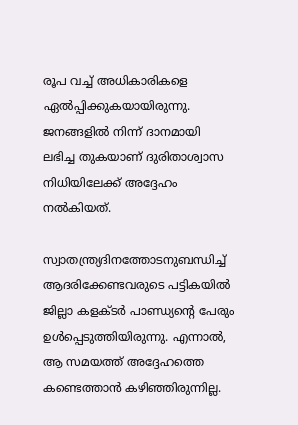രൂപ വച്ച് അധികാരികളെ ഏൽപ്പിക്കുകയായിരുന്നു. ജനങ്ങളില്‍ നിന്ന് ദാനമായി ലഭിച്ച തുകയാണ് ദുരിതാശ്വാസ നിധിയിലേക്ക് അദ്ദേഹം നല്‍കിയത്.

സ്വാതന്ത്ര്യദിനത്തോടനുബന്ധിച്ച് ആദരിക്കേണ്ടവരുടെ പട്ടികയില്‍ ജില്ലാ കളക്ടര്‍ പാണ്ഡ്യന്റെ പേരും ഉള്‍പ്പെടുത്തിയിരുന്നു. എന്നാല്‍, ആ സമയത്ത് അദ്ദേഹത്തെ കണ്ടെത്താന്‍ കഴിഞ്ഞിരുന്നില്ല.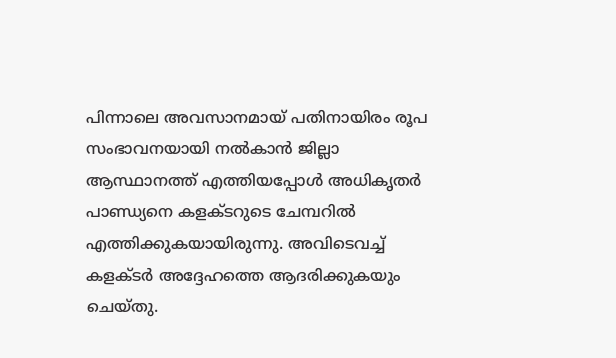പിന്നാലെ അവസാനമായ് പതിനായിരം രൂപ സംഭാവനയായി നല്‍കാന്‍ ജില്ലാ ആസ്ഥാനത്ത് എത്തിയപ്പോള്‍ അധികൃതര്‍ പാണ്ഡ്യനെ കളക്ടറുടെ ചേമ്പറില്‍ എത്തിക്കുകയായിരുന്നു. അവിടെവച്ച് കളക്ടര്‍ അദ്ദേഹത്തെ ആദരിക്കുകയും ചെയ്തു.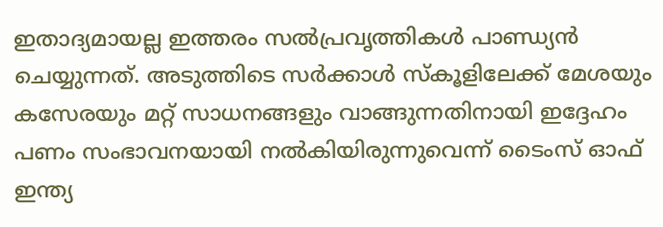ഇതാദ്യമായല്ല ഇത്തരം സൽപ്രവൃത്തികൾ പാണ്ഡ്യൻ ചെയ്യുന്നത്. അടുത്തിടെ സര്‍ക്കാള്‍ സ്‌കൂളിലേക്ക് മേശയും കസേരയും മറ്റ് സാധനങ്ങളും വാങ്ങുന്നതിനായി ഇദ്ദേഹം പണം സംഭാവനയായി നല്‍കിയിരുന്നുവെന്ന് ടൈംസ് ഓഫ് ഇന്ത്യ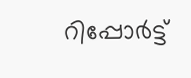റിപ്പോർട്ട്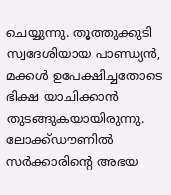ചെയ്യുന്നു. തൂത്തുക്കുടി സ്വദേശിയായ പാണ്ഡ്യന്‍, മക്കൾ ഉപേക്ഷിച്ചതോടെ ഭിക്ഷ യാചിക്കാന്‍ തുടങ്ങുകയായിരുന്നു. ലോക്ക്ഡൗണിൽ സര്‍ക്കാരിന്റെ അഭയ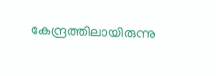കേന്ദ്രത്തിലായിരുന്നു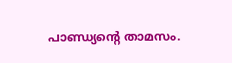പാണ്ഡ്യന്‍റെ താമസം.